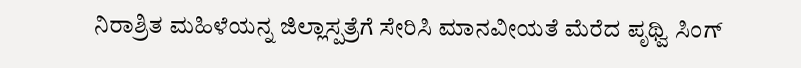ನಿರಾಶ್ರಿತ ಮಹಿಳೆಯನ್ನ ಜಿಲ್ಲಾಸ್ಪತ್ರೆಗೆ ಸೇರಿಸಿ ಮಾನವೀಯತೆ ಮೆರೆದ ಪೃಥ್ವಿ ಸಿಂಗ್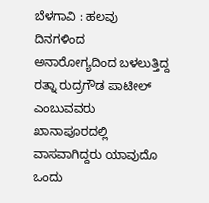ಬೆಳಗಾವಿ : ಹಲವು ದಿನಗಳಿಂದ ಅನಾರೋಗ್ಯದಿಂದ ಬಳಲುತ್ತಿದ್ದ ರತ್ನಾ ರುದ್ರಗೌಡ ಪಾಟೀಲ್ ಎಂಬುವವರು ಖಾನಾಪೂರದಲ್ಲಿ ವಾಸವಾಗಿದ್ದರು ಯಾವುದೊ ಒಂದು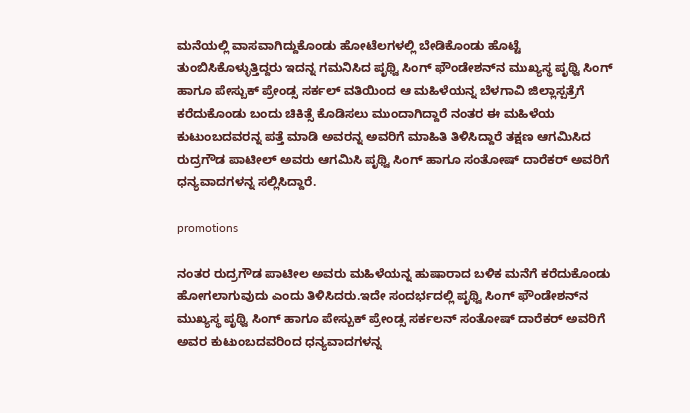ಮನೆಯಲ್ಲಿ ವಾಸವಾಗಿದ್ದುಕೊಂಡು ಹೋಟೆಲಗಳಲ್ಲಿ ಬೇಡಿಕೊಂಡು ಹೊಟ್ಟೆ ತುಂಬಿಸಿಕೊಳ್ಳುತ್ತಿದ್ದರು ಇದನ್ನ ಗಮನಿಸಿದ ಪೃಥ್ವಿ ಸಿಂಗ್ ಫೌಂಡೇಶನ್‌ನ ಮುಖ್ಯಸ್ಥ ಪೃಥ್ವಿ ಸಿಂಗ್ ಹಾಗೂ ಪೇಸ್ಬುಕ್ ಪ್ರೇಂಡ್ಸ ಸರ್ಕಲ್ ವತಿಯಿಂದ ಆ ಮಹಿಳೆಯನ್ನ ಬೆಳಗಾವಿ ಜಿಲ್ಲಾಸ್ಪತ್ರೆಗೆ ಕರೆದುಕೊಂಡು ಬಂದು ಚಿಕಿತ್ಸೆ ಕೊಡಿಸಲು ಮುಂದಾಗಿದ್ದಾರೆ ನಂತರ ಈ ಮಹಿಳೆಯ ಕುಟುಂಬದವರನ್ನ ಪತ್ತೆ ಮಾಡಿ ಅವರನ್ನ ಅವರಿಗೆ ಮಾಹಿತಿ ತಿಳಿಸಿದ್ದಾರೆ ತಕ್ಷಣ ಆಗಮಿಸಿದ ರುದ್ರಗೌಡ ಪಾಟೀಲ್ ಅವರು ಆಗಮಿಸಿ ಪೃಥ್ವಿ ಸಿಂಗ್ ಹಾಗೂ ಸಂತೋಷ್ ದಾರೆಕರ್ ಅವರಿಗೆ ಧನ್ಯವಾದಗಳನ್ನ ಸಲ್ಲಿಸಿದ್ದಾರೆ.

promotions

ನಂತರ ರುದ್ರಗೌಡ ಪಾಟೀಲ ಅವರು ಮಹಿಳೆಯನ್ನ ಹುಷಾರಾದ ಬಳಿಕ ಮನೆಗೆ ಕರೆದುಕೊಂಡು ಹೋಗಲಾಗುವುದು ಎಂದು ತಿಳಿಸಿದರು.ಇದೇ ಸಂದರ್ಭದಲ್ಲಿ ಪೃಥ್ವಿ ಸಿಂಗ್ ಫೌಂಡೇಶನ್‌ನ ಮುಖ್ಯಸ್ಥ ಪೃಥ್ವಿ ಸಿಂಗ್ ಹಾಗೂ ಪೇಸ್ಬುಕ್ ಪ್ರೇಂಡ್ಸ ಸರ್ಕಲನ್ ಸಂತೋಷ್ ದಾರೆಕರ್ ಅವರಿಗೆ ಅವರ ಕುಟುಂಬದವರಿಂದ ಧನ್ಯವಾದಗಳನ್ನ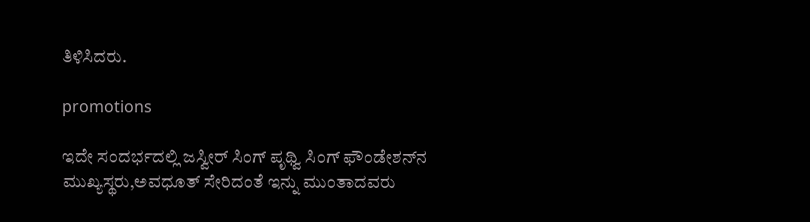ತಿಳಿಸಿದರು.

promotions

ಇದೇ ಸಂದರ್ಭದಲ್ಲಿ ಜಸ್ವೀರ್ ಸಿಂಗ್ ಪೃಥ್ವಿ ಸಿಂಗ್ ಫೌಂಡೇಶನ್‌ನ ಮುಖ್ಯಸ್ಥರು,ಅವಧೂತ್ ಸೇರಿದಂತೆ ಇನ್ನು ಮುಂತಾದವರು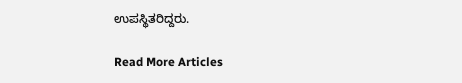ಉಪಸ್ಥಿತರಿದ್ದರು.

Read More Articles